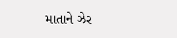માતાને ઝેર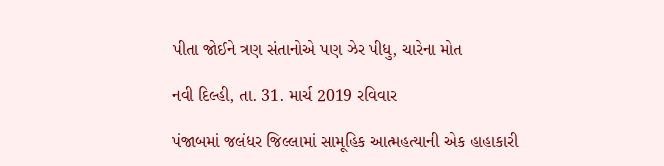પીતા જોઈને ત્રણ સંતાનોએ પણ ઝેર પીધુ, ચારેના મોત

નવી દિલ્હી, તા. 31. માર્ચ 2019 રવિવાર

પંજાબમાં જલંધર જિલ્લામાં સામૂહિક આત્મહત્યાની એક હાહાકારી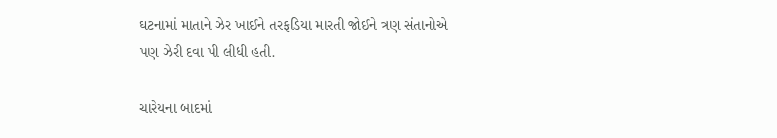ઘટનામાં માતાને ઝેર ખાઈને તરફડિયા મારતી જોઈને ત્રણ સંતાનોએ પણ ઝેરી દવા પી લીધી હતી.

ચારેયના બાદમાં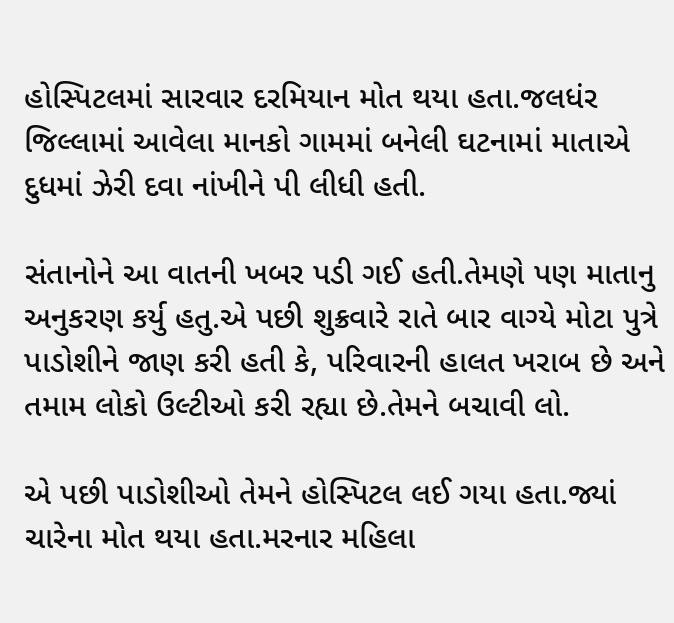હોસ્પિટલમાં સારવાર દરમિયાન મોત થયા હતા.જલધંર જિલ્લામાં આવેલા માનકો ગામમાં બનેલી ઘટનામાં માતાએ દુધમાં ઝેરી દવા નાંખીને પી લીધી હતી.

સંતાનોને આ વાતની ખબર પડી ગઈ હતી.તેમણે પણ માતાનુ અનુકરણ કર્યુ હતુ.એ પછી શુક્રવારે રાતે બાર વાગ્યે મોટા પુત્રે પાડોશીને જાણ કરી હતી કે, પરિવારની હાલત ખરાબ છે અને તમામ લોકો ઉલ્ટીઓ કરી રહ્યા છે.તેમને બચાવી લો.

એ પછી પાડોશીઓ તેમને હોસ્પિટલ લઈ ગયા હતા.જ્યાં ચારેના મોત થયા હતા.મરનાર મહિલા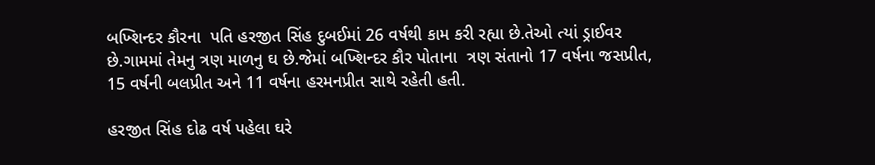બખ્શિન્દર કૌરના  પતિ હરજીત સિંહ દુબઈમાં 26 વર્ષથી કામ કરી રહ્યા છે.તેઓ ત્યાં ડ્રાઈવર છે.ગામમાં તેમનુ ત્રણ માળનુ ઘ છે.જેમાં બખ્શિન્દર કૌર પોતાના  ત્રણ સંતાનો 17 વર્ષના જસપ્રીત, 15 વર્ષની બલપ્રીત અને 11 વર્ષના હરમનપ્રીત સાથે રહેતી હતી.

હરજીત સિંહ દોઢ વર્ષ પહેલા ઘરે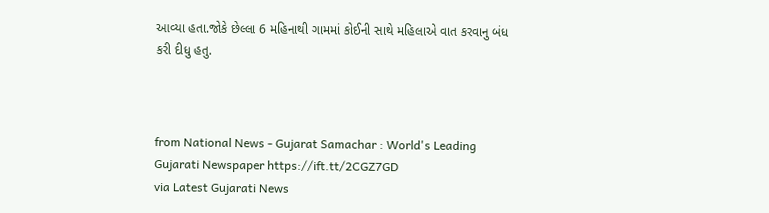આવ્યા હતા.જોકે છેલ્લા 6 મહિનાથી ગામમાં કોઈની સાથે મહિલાએ વાત કરવાનુ બંધ કરી દીધુ હતુ.



from National News - Gujarat Samachar : World's Leading Gujarati Newspaper https://ift.tt/2CGZ7GD
via Latest Gujarati News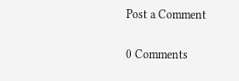Post a Comment

0 Comments